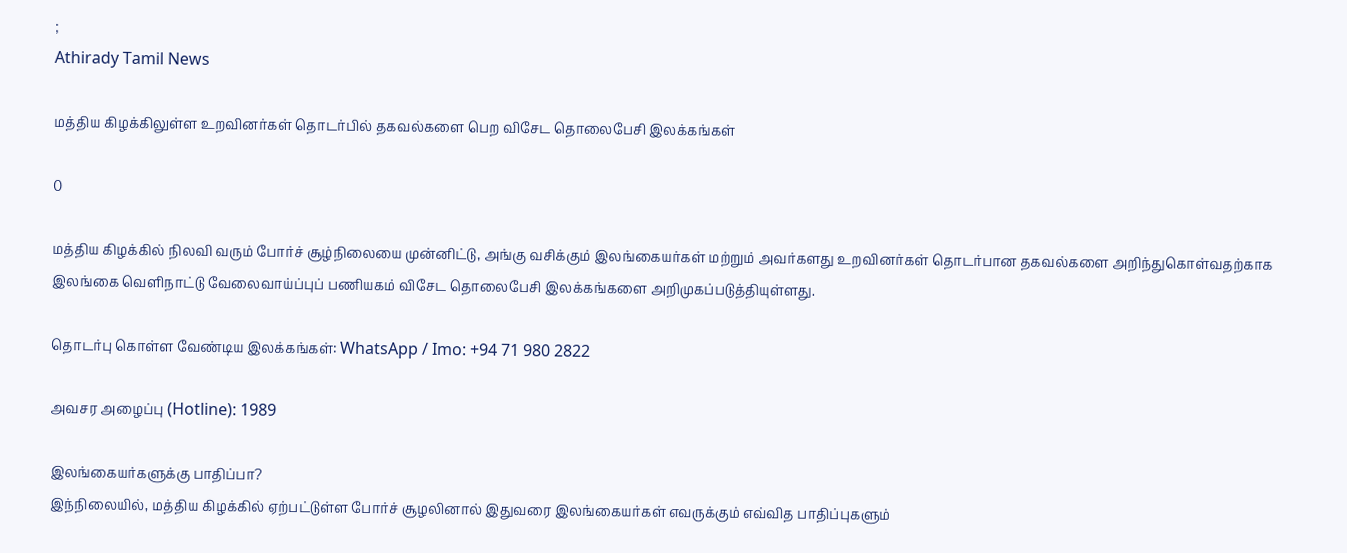;
Athirady Tamil News

மத்திய கிழக்கிலுள்ள உறவினர்கள் தொடர்பில் தகவல்களை பெற விசேட தொலைபேசி இலக்கங்கள்

0

மத்திய கிழக்கில் நிலவி வரும் போர்ச் சூழ்நிலையை முன்னிட்டு, அங்கு வசிக்கும் இலங்கையர்கள் மற்றும் அவர்களது உறவினர்கள் தொடர்பான தகவல்களை அறிந்துகொள்வதற்காக இலங்கை வெளிநாட்டு வேலைவாய்ப்புப் பணியகம் விசேட தொலைபேசி இலக்கங்களை அறிமுகப்படுத்தியுள்ளது.

தொடர்பு கொள்ள வேண்டிய இலக்கங்கள்: WhatsApp / Imo: +94 71 980 2822

அவசர அழைப்பு (Hotline): 1989

இலங்கையர்களுக்கு பாதிப்பா?
இந்நிலையில், மத்திய கிழக்கில் ஏற்பட்டுள்ள போர்ச் சூழலினால் இதுவரை இலங்கையர்கள் எவருக்கும் எவ்வித பாதிப்புகளும்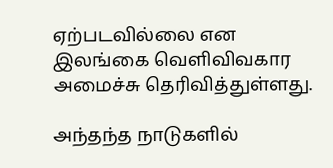ஏற்படவில்லை என இலங்கை வெளிவிவகார அமைச்சு தெரிவித்துள்ளது.

அந்தந்த நாடுகளில்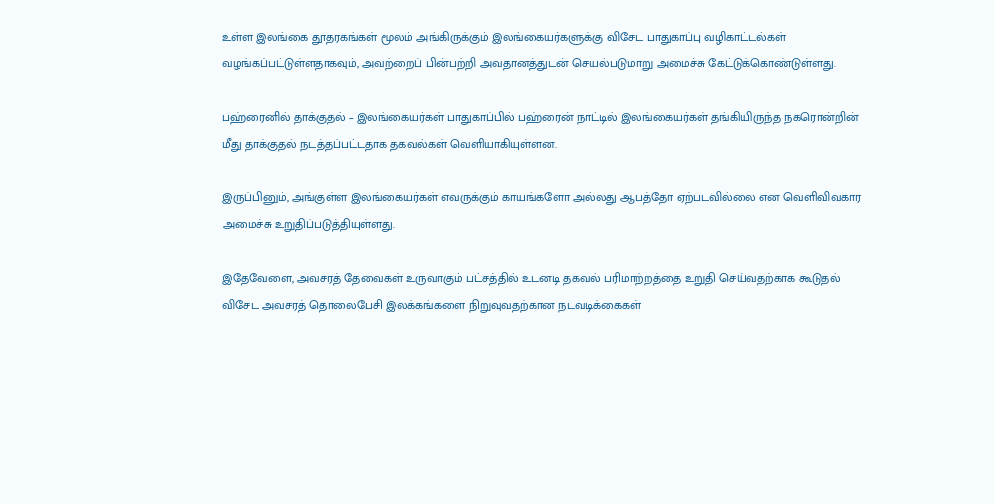உள்ள இலங்கை தூதரகங்கள் மூலம் அங்கிருக்கும் இலங்கையர்களுக்கு விசேட பாதுகாப்பு வழிகாட்டல்கள் வழங்கப்பட்டுள்ளதாகவும், அவற்றைப் பின்பற்றி அவதானத்துடன் செயல்படுமாறு அமைச்சு கேட்டுக்கொண்டுள்ளது.

பஹ்ரைனில் தாக்குதல் – இலங்கையர்கள் பாதுகாப்பில் பஹ்ரைன் நாட்டில் இலங்கையர்கள் தங்கியிருந்த நகரொன்றின் மீது தாக்குதல் நடத்தப்பட்டதாக தகவல்கள் வெளியாகியுள்ளன.

இருப்பினும், அங்குள்ள இலங்கையர்கள் எவருக்கும் காயங்களோ அல்லது ஆபத்தோ ஏற்படவில்லை என வெளிவிவகார அமைச்சு உறுதிப்படுத்தியுள்ளது.

இதேவேளை, அவசரத் தேவைகள் உருவாகும் பட்சத்தில் உடனடி தகவல் பரிமாற்றத்தை உறுதி செய்வதற்காக கூடுதல் விசேட அவசரத் தொலைபேசி இலக்கங்களை நிறுவுவதற்கான நடவடிக்கைகள்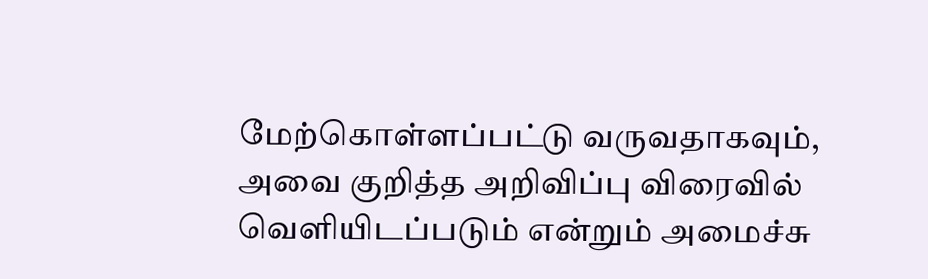மேற்கொள்ளப்பட்டு வருவதாகவும், அவை குறித்த அறிவிப்பு விரைவில் வெளியிடப்படும் என்றும் அமைச்சு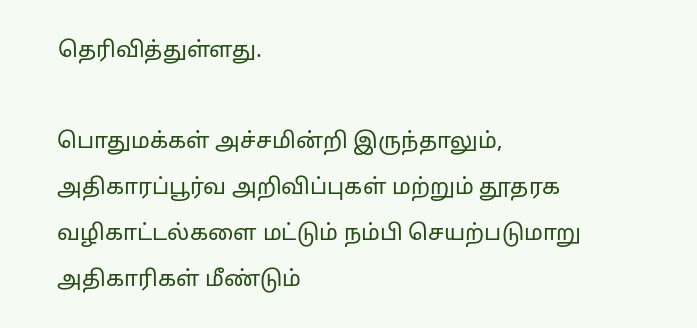தெரிவித்துள்ளது.

பொதுமக்கள் அச்சமின்றி இருந்தாலும், அதிகாரப்பூர்வ அறிவிப்புகள் மற்றும் தூதரக வழிகாட்டல்களை மட்டும் நம்பி செயற்படுமாறு அதிகாரிகள் மீண்டும்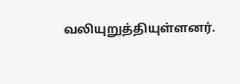வலியுறுத்தியுள்ளனர்.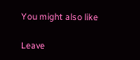You might also like

Leave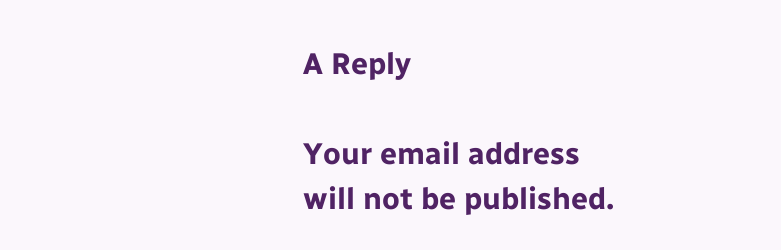A Reply

Your email address will not be published.